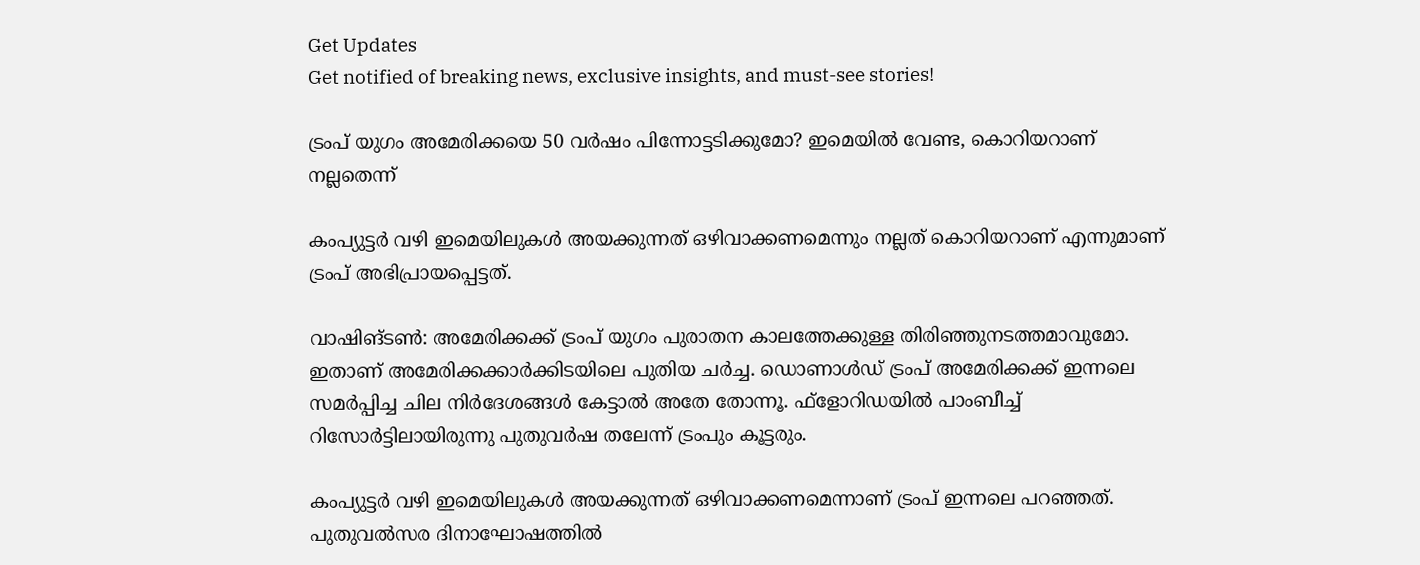Get Updates
Get notified of breaking news, exclusive insights, and must-see stories!

ട്രംപ് യുഗം അമേരിക്കയെ 50 വര്‍ഷം പിന്നോട്ടടിക്കുമോ? ഇമെയില്‍ വേണ്ട, കൊറിയറാണ് നല്ലതെന്ന്

കംപ്യുട്ടര്‍ വഴി ഇമെയിലുകള്‍ അയക്കുന്നത് ഒഴിവാക്കണമെന്നും നല്ലത് കൊറിയറാണ് എന്നുമാണ് ട്രംപ് അഭിപ്രായപ്പെട്ടത്.

വാഷിങ്ടണ്‍: അമേരിക്കക്ക് ട്രംപ് യുഗം പുരാതന കാലത്തേക്കുള്ള തിരിഞ്ഞുനടത്തമാവുമോ. ഇതാണ് അമേരിക്കക്കാര്‍ക്കിടയിലെ പുതിയ ചര്‍ച്ച. ഡൊണാള്‍ഡ് ട്രംപ് അമേരിക്കക്ക് ഇന്നലെ സമര്‍പ്പിച്ച ചില നിര്‍ദേശങ്ങള്‍ കേട്ടാല്‍ അതേ തോന്നൂ. ഫ്‌ളോറിഡയില്‍ പാംബീച്ച് റിസോര്‍ട്ടിലായിരുന്നു പുതുവര്‍ഷ തലേന്ന് ട്രംപും കൂട്ടരും.

കംപ്യുട്ടര്‍ വഴി ഇമെയിലുകള്‍ അയക്കുന്നത് ഒഴിവാക്കണമെന്നാണ് ട്രംപ് ഇന്നലെ പറഞ്ഞത്. പുതുവല്‍സര ദിനാഘോഷത്തില്‍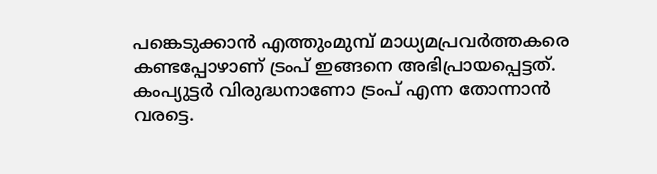പങ്കെടുക്കാന്‍ എത്തുംമുമ്പ് മാധ്യമപ്രവര്‍ത്തകരെ കണ്ടപ്പോഴാണ് ട്രംപ് ഇങ്ങനെ അഭിപ്രായപ്പെട്ടത്. കംപ്യുട്ടര്‍ വിരുദ്ധനാണോ ട്രംപ് എന്ന തോന്നാന്‍ വരട്ടെ.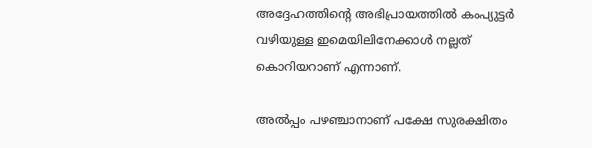അദ്ദേഹത്തിന്റെ അഭിപ്രായത്തില്‍ കംപ്യുട്ടര്‍ വഴിയുള്ള ഇമെയിലിനേക്കാള്‍ നല്ലത് കൊറിയറാണ് എന്നാണ്.

അല്‍പ്പം പഴഞ്ചാനാണ് പക്ഷേ സുരക്ഷിതം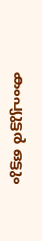കംപ്യുട്ടര്‍ ഒട്ടും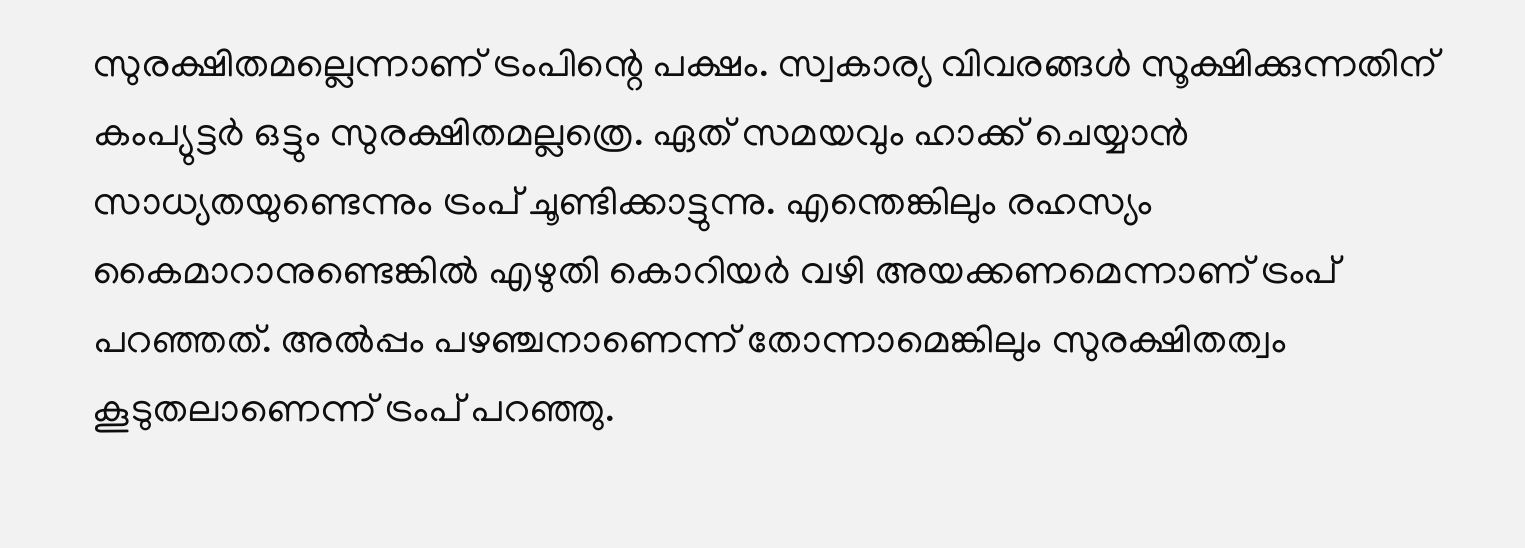സുരക്ഷിതമല്ലെന്നാണ് ട്രംപിന്റെ പക്ഷം. സ്വകാര്യ വിവരങ്ങള്‍ സൂക്ഷിക്കുന്നതിന് കംപ്യുട്ടര്‍ ഒട്ടും സുരക്ഷിതമല്ലത്രെ. ഏത് സമയവും ഹാക്ക് ചെയ്യാന്‍ സാധ്യതയുണ്ടെന്നും ട്രംപ് ചൂണ്ടിക്കാട്ടുന്നു. എന്തെങ്കിലും രഹസ്യം കൈമാറാനുണ്ടെങ്കില്‍ എഴുതി കൊറിയര്‍ വഴി അയക്കണമെന്നാണ് ട്രംപ് പറഞ്ഞത്. അല്‍പ്പം പഴഞ്ചനാണെന്ന് തോന്നാമെങ്കിലും സുരക്ഷിതത്വം കൂടുതലാണെന്ന് ട്രംപ് പറഞ്ഞു.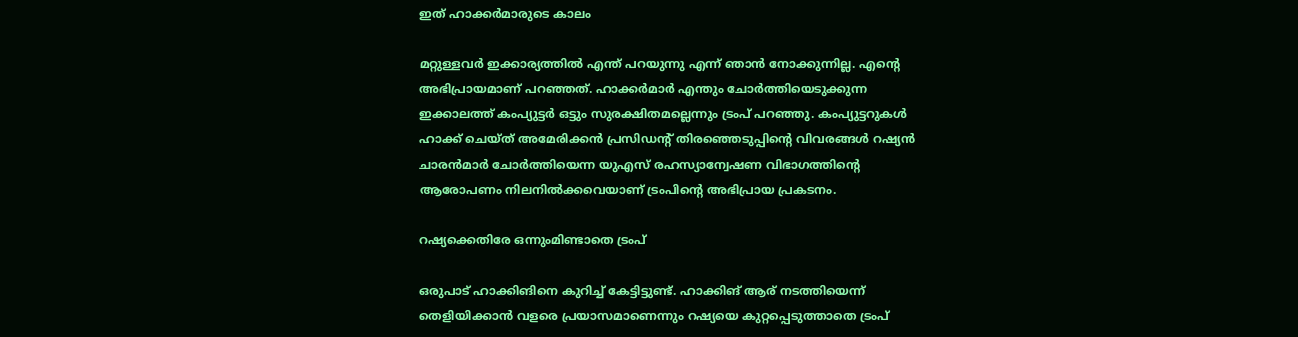ഇത് ഹാക്കര്‍മാരുടെ കാലം

മറ്റുള്ളവര്‍ ഇക്കാര്യത്തില്‍ എന്ത് പറയുന്നു എന്ന് ഞാന്‍ നോക്കുന്നില്ല. എന്റെ അഭിപ്രായമാണ് പറഞ്ഞത്. ഹാക്കര്‍മാര്‍ എന്തും ചോര്‍ത്തിയെടുക്കുന്ന ഇക്കാലത്ത് കംപ്യുട്ടര്‍ ഒട്ടും സുരക്ഷിതമല്ലെന്നും ട്രംപ് പറഞ്ഞു. കംപ്യുട്ടറുകള്‍ ഹാക്ക് ചെയ്ത് അമേരിക്കന്‍ പ്രസിഡന്റ് തിരഞ്ഞെടുപ്പിന്റെ വിവരങ്ങള്‍ റഷ്യന്‍ ചാരന്‍മാര്‍ ചോര്‍ത്തിയെന്ന യുഎസ് രഹസ്യാന്വേഷണ വിഭാഗത്തിന്റെ ആരോപണം നിലനില്‍ക്കവെയാണ് ട്രംപിന്റെ അഭിപ്രായ പ്രകടനം.

റഷ്യക്കെതിരേ ഒന്നുംമിണ്ടാതെ ട്രംപ്

ഒരുപാട് ഹാക്കിങിനെ കുറിച്ച് കേട്ടിട്ടുണ്ട്. ഹാക്കിങ് ആര് നടത്തിയെന്ന് തെളിയിക്കാന്‍ വളരെ പ്രയാസമാണെന്നും റഷ്യയെ കുറ്റപ്പെടുത്താതെ ട്രംപ്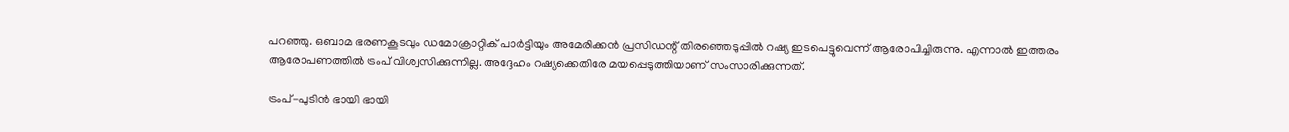പറഞ്ഞു. ഒബാമ ഭരണകൂടവും ഡമോക്രാറ്റിക് പാര്‍ട്ടിയും അമേരിക്കന്‍ പ്രസിഡന്റ് തിരഞ്ഞെടുപ്പില്‍ റഷ്യ ഇടപെട്ടുവെന്ന് ആരോപിച്ചിരുന്നു. എന്നാല്‍ ഇത്തരം ആരോപണത്തില്‍ ട്രംപ് വിശ്വസിക്കുന്നില്ല. അദ്ദേഹം റഷ്യക്കെതിരേ മയപ്പെടുത്തിയാണ് സംസാരിക്കുന്നത്.

ട്രംപ്-പുടിന്‍ ഭായി ഭായി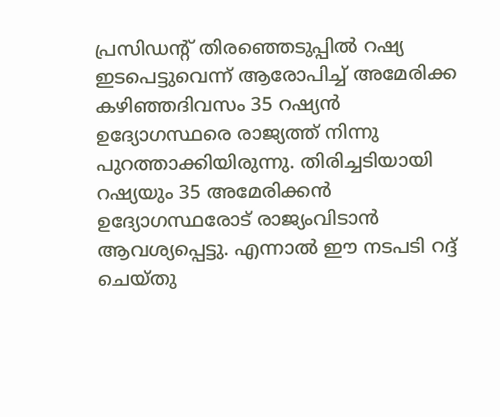പ്രസിഡന്റ് തിരഞ്ഞെടുപ്പില്‍ റഷ്യ ഇടപെട്ടുവെന്ന് ആരോപിച്ച് അമേരിക്ക കഴിഞ്ഞദിവസം 35 റഷ്യന്‍ ഉദ്യോഗസ്ഥരെ രാജ്യത്ത് നിന്നു പുറത്താക്കിയിരുന്നു. തിരിച്ചടിയായി റഷ്യയും 35 അമേരിക്കന്‍ ഉദ്യോഗസ്ഥരോട് രാജ്യംവിടാന്‍ ആവശ്യപ്പെട്ടു. എന്നാല്‍ ഈ നടപടി റദ്ദ് ചെയ്തു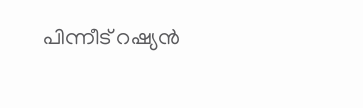പിന്നീട് റഷ്യന്‍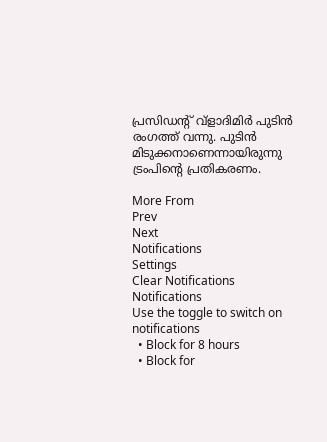പ്രസിഡന്റ് വ്‌ളാദിമിര്‍ പുടിന്‍ രംഗത്ത് വന്നു. പുടിന്‍ മിടുക്കനാണെന്നായിരുന്നു ട്രംപിന്റെ പ്രതികരണം.

More From
Prev
Next
Notifications
Settings
Clear Notifications
Notifications
Use the toggle to switch on notifications
  • Block for 8 hours
  • Block for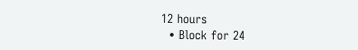12 hours
  • Block for 24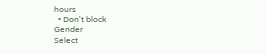hours
  • Don't block
Gender
Select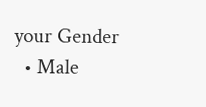your Gender
  • Male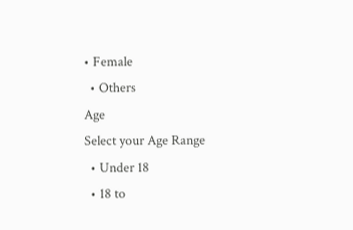• Female
  • Others
Age
Select your Age Range
  • Under 18
  • 18 to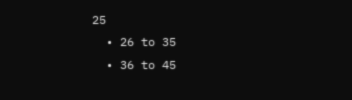25
  • 26 to 35
  • 36 to 45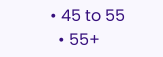• 45 to 55
  • 55+